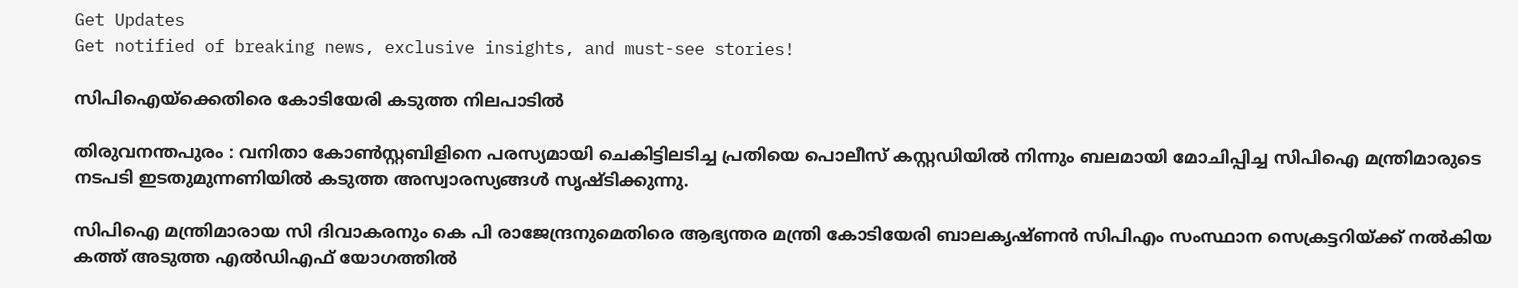Get Updates
Get notified of breaking news, exclusive insights, and must-see stories!

സിപിഐയ്ക്കെതിരെ കോടിയേരി കടുത്ത നിലപാടില്‍

തിരുവനന്തപുരം : വനിതാ കോണ്‍സ്റ്റബിളിനെ പരസ്യമായി ചെകിട്ടിലടിച്ച പ്രതിയെ പൊലീസ് കസ്റ്റഡിയില്‍ നിന്നും ബലമായി മോചിപ്പിച്ച സിപിഐ മന്ത്രിമാരുടെ നടപടി ഇടതുമുന്നണിയില്‍ കടുത്ത അസ്വാരസ്യങ്ങള്‍ സൃഷ്ടിക്കുന്നു.

സിപിഐ മന്ത്രിമാരായ സി ദിവാകരനും കെ പി രാജേന്ദ്രനുമെതിരെ ആഭ്യന്തര മന്ത്രി കോടിയേരി ബാലകൃഷ്ണന്‍ സിപിഎം സംസ്ഥാന സെക്രട്ടറിയ്ക്ക് നല്‍കിയ കത്ത് അടുത്ത എല്‍ഡിഎഫ് യോഗത്തില്‍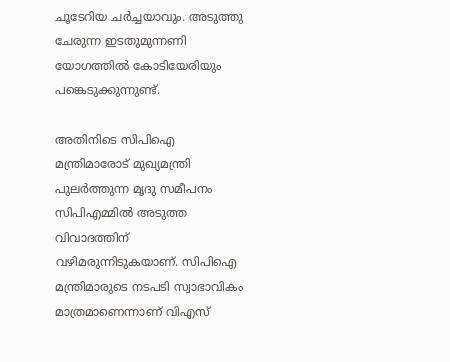ചൂടേറിയ ചര്‍ച്ചയാവും. അടുത്തു ചേരുന്ന ഇടതുമുന്നണി യോഗത്തില്‍ കോടിയേരിയും പങ്കെടുക്കുന്നുണ്ട്.

അതിനിടെ സിപിഐ മന്ത്രിമാരോട് മുഖ്യമന്ത്രി പുലര്‍ത്തുന്ന മൃദു സമീപനം സിപിഎമ്മില്‍ അടുത്ത വിവാദത്തിന് വഴിമരുന്നിടുകയാണ്. സിപിഐ മന്ത്രിമാരുടെ നടപടി സ്വാഭാവികം മാത്രമാണെന്നാണ് വിഎസ്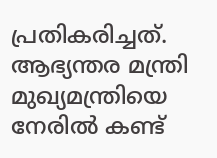പ്രതികരിച്ചത്. ആഭ്യന്തര മന്ത്രി മുഖ്യമന്ത്രിയെ നേരില്‍ കണ്ട്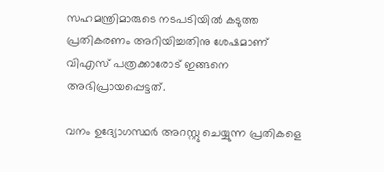സഹമന്ത്രിമാരുടെ നടപടിയില്‍ കടുത്ത പ്രതികരണം അറിയിച്ചതിനു ശേഷമാണ് വിഎസ് പത്രക്കാരോട് ഇങ്ങനെ അഭിപ്രായപ്പെട്ടത്.

വനം ഉദ്യോഗസ്ഥര്‍ അറസ്റ്റു ചെയ്യുന്ന പ്രതികളെ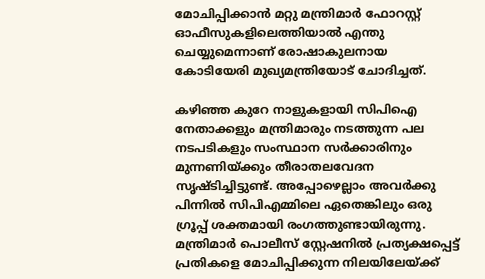മോചിപ്പിക്കാന്‍ മറ്റു മന്ത്രിമാര്‍ ഫോറസ്റ്റ് ഓഫീസുകളിലെത്തിയാല്‍ എന്തു ചെയ്യുമെന്നാണ് രോഷാകുലനായ കോടിയേരി മുഖ്യമന്ത്രിയോട് ചോദിച്ചത്.

കഴിഞ്ഞ കുറേ നാളുകളായി സിപിഐ നേതാക്കളും മന്ത്രിമാരും നടത്തുന്ന പല നടപടികളും സംസ്ഥാന സര്‍ക്കാരിനും മുന്നണിയ്ക്കും തീരാതലവേദന സൃഷ്ടിച്ചിട്ടുണ്ട്. അപ്പോഴെല്ലാം അവര്‍ക്കു പിന്നില്‍ സിപിഎമ്മിലെ ഏതെങ്കിലും ഒരു ഗ്രൂപ്പ് ശക്തമായി രംഗത്തുണ്ടായിരുന്നു. മന്ത്രിമാര്‍ പൊലീസ് സ്റ്റേഷനില്‍ പ്രത്യക്ഷപ്പെട്ട് പ്രതികളെ മോചിപ്പിക്കുന്ന നിലയിലേയ്ക്ക്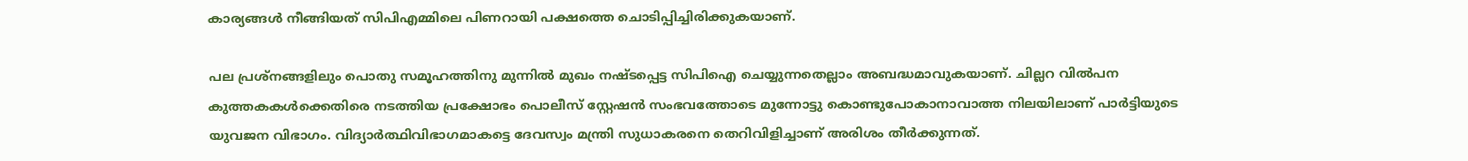കാര്യങ്ങള്‍ നീങ്ങിയത് സിപിഎമ്മിലെ പിണറായി പക്ഷത്തെ ചൊടിപ്പിച്ചിരിക്കുകയാണ്.

പല പ്രശ്നങ്ങളിലും പൊതു സമൂഹത്തിനു മുന്നില്‍ മുഖം നഷ്ടപ്പെട്ട സിപിഐ ചെയ്യുന്നതെല്ലാം അബദ്ധമാവുകയാണ്. ചില്ലറ വില്‍പന കുത്തകകള്‍ക്കെതിരെ നടത്തിയ പ്രക്ഷോഭം പൊലീസ് സ്റ്റേഷന്‍ സംഭവത്തോടെ മുന്നോട്ടു കൊണ്ടുപോകാനാവാത്ത നിലയിലാണ് പാര്‍ട്ടിയുടെ യുവജന വിഭാഗം. വിദ്യാര്‍ത്ഥിവിഭാഗമാകട്ടെ ദേവസ്വം മന്ത്രി സുധാകരനെ തെറിവിളിച്ചാണ് അരിശം തീര്‍ക്കുന്നത്.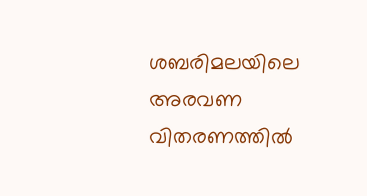ശബരിമലയിലെ അരവണ വിതരണത്തില്‍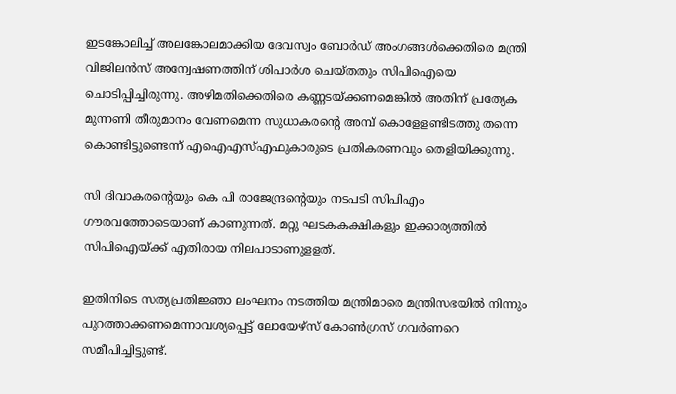ഇടങ്കോലിച്ച് അലങ്കോലമാക്കിയ ദേവസ്വം ബോര്‍ഡ് അംഗങ്ങള്‍ക്കെതിരെ മന്ത്രി വിജിലന്‍സ് അന്വേഷണത്തിന് ശിപാര്‍ശ ചെയ്തതും സിപിഐയെ ചൊടിപ്പിച്ചിരുന്നു. അഴിമതിക്കെതിരെ കണ്ണടയ്ക്കണമെങ്കില്‍ അതിന് പ്രത്യേക മുന്നണി തീരുമാനം വേണമെന്ന സുധാകരന്റെ അമ്പ് കൊളേളണ്ടിടത്തു തന്നെ കൊണ്ടിട്ടുണ്ടെന്ന് എഐഎസ്എഫുകാരുടെ പ്രതികരണവും തെളിയിക്കുന്നു.

സി ദിവാകരന്റെയും കെ പി രാജേന്ദ്രന്റെയും നടപടി സിപിഎം ഗൗരവത്തോടെയാണ് കാണുന്നത്. മറ്റു ഘടകകക്ഷികളും ഇക്കാര്യത്തില്‍ സിപിഐയ്ക്ക് എതിരായ നിലപാടാണുളളത്.

ഇതിനിടെ സത്യപ്രതിജ്ഞാ ലംഘനം നടത്തിയ മന്ത്രിമാരെ മന്ത്രിസഭയില്‍ നിന്നും പുറത്താക്കണമെന്നാവശ്യപ്പെട്ട് ലോയേഴ്സ് കോണ്‍ഗ്രസ് ഗവര്‍ണറെ സമീപിച്ചിട്ടുണ്ട്.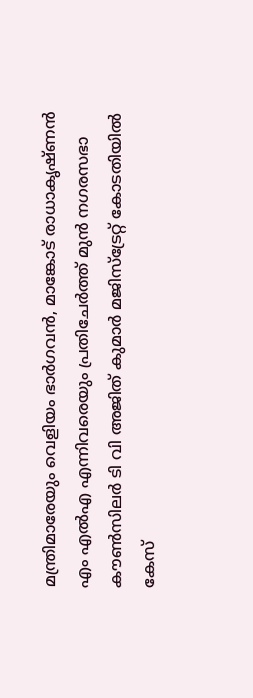മന്ത്രിമാരേയും വെളിയം ഭാര്‍ഗവന്‍, മാങ്കോട് രാധാകൃഷ്ണന്‍ എം എല്‍എ എന്നിവരെയും പ്രതിചേര്‍ത്ത് മുന്‍ നഗരസഭാ കൗണ്‍സിലര്‍ ടി വി അജിത് കുമാര്‍ മജിസ്ട്രേറ്റ് കോടതിയില്‍ കേസ്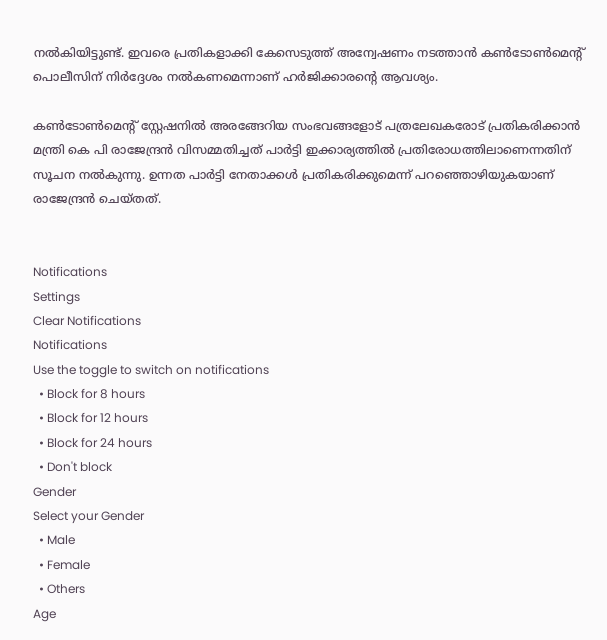നല്‍കിയിട്ടുണ്ട്. ഇവരെ പ്രതികളാക്കി കേസെടുത്ത് അന്വേഷണം നടത്താന്‍ കണ്‍ടോണ്‍മെന്റ് പൊലീസിന് നിര്‍ദ്ദേശം നല്‍കണമെന്നാണ് ഹര്‍ജിക്കാരന്റെ ആവശ്യം.

കണ്‍ടോണ്‍മെന്റ് സ്റ്റേഷനില്‍ അരങ്ങേറിയ സംഭവങ്ങളോട് പത്രലേഖകരോട് പ്രതികരിക്കാന്‍ മന്ത്രി കെ പി രാജേന്ദ്രന്‍ വിസമ്മതിച്ചത് പാര്‍ട്ടി ഇക്കാര്യത്തില്‍ പ്രതിരോധത്തിലാണെന്നതിന് സൂചന നല്‍കുന്നു. ഉന്നത പാര്‍ട്ടി നേതാക്കള്‍ പ്രതികരിക്കുമെന്ന് പറഞ്ഞൊഴിയുകയാണ് രാജേന്ദ്രന്‍ ചെയ്തത്.


Notifications
Settings
Clear Notifications
Notifications
Use the toggle to switch on notifications
  • Block for 8 hours
  • Block for 12 hours
  • Block for 24 hours
  • Don't block
Gender
Select your Gender
  • Male
  • Female
  • Others
Age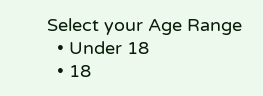Select your Age Range
  • Under 18
  • 18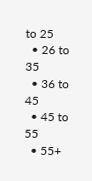to 25
  • 26 to 35
  • 36 to 45
  • 45 to 55
  • 55+